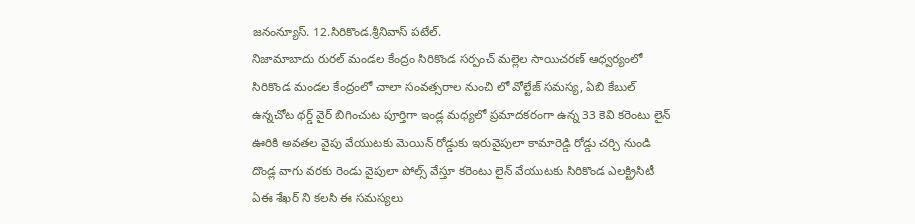జనంన్యూస్. 12.సిరికొండ.శ్రీనివాస్ పటేల్.
నిజామాబాదు రురల్ మండల కేంద్రం సిరికొండ సర్పంచ్ మల్లెల సాయిచరణ్ ఆధ్వర్యంలో సిరికొండ మండల కేంద్రంలో చాలా సంవత్సరాల నుంచి లో వోల్టేజ్ సమస్య, ఏబి కేబుల్ ఉన్నచోట థర్డ్ వైర్ బిగించుట పూర్తిగా ఇండ్ల మధ్యలో ప్రమాదకరంగా ఉన్న 33 కెవి కరెంటు లైన్ ఊరికి అవతల వైపు వేయుటకు మెయిన్ రోడ్డుకు ఇరువైపులా కామారెడ్డి రోడ్డు చర్చి నుండి దొండ్ల వాగు వరకు రెండు వైపులా పోల్స్ వేస్తూ కరెంటు లైన్ వేయుటకు సిరికొండ ఎలక్ట్రిసిటీ ఏఈ శేఖర్ ని కలసి ఈ సమస్యలు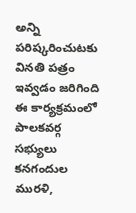అన్ని పరిష్కరించుటకు వినతి పత్రం ఇవ్వడం జరిగింది ఈ కార్యక్రమంలో పాలకవర్గ సభ్యులు కనగందుల మురళి,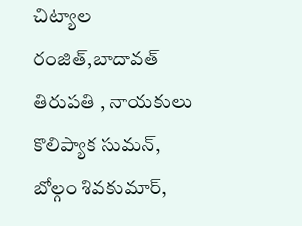చిట్యాల రంజిత్,బాదావత్ తిరుపతి , నాయకులు కొలిప్యాక సుమన్, బోల్గం శివకుమార్,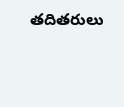తదితరులు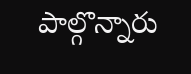పాల్గొన్నారు